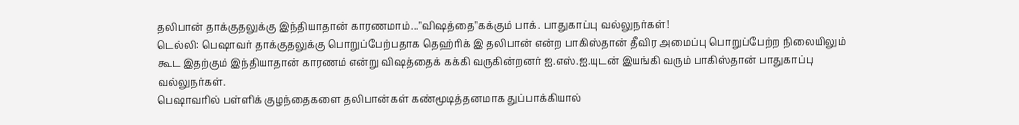தலிபான் தாக்குதலுக்கு இந்தியாதான் காரணமாம்..."விஷத்தை"கக்கும் பாக். பாதுகாப்பு வல்லுநர்கள்!
டெல்லி: பெஷாவர் தாக்குதலுக்கு பொறுப்பேற்பதாக தெஹ்ரிக் இ தலிபான் என்ற பாகிஸ்தான் தீவிர அமைப்பு பொறுப்பேற்ற நிலையிலும் கூட இதற்கும் இந்தியாதான் காரணம் என்று விஷத்தைக் கக்கி வருகின்றனர் ஐ.எஸ்.ஐ.யுடன் இயங்கி வரும் பாகிஸ்தான் பாதுகாப்பு வல்லுநர்கள்.
பெஷாவரில் பள்ளிக் குழந்தைகளை தலிபான்கள் கண்மூடித்தனமாக துப்பாக்கியால்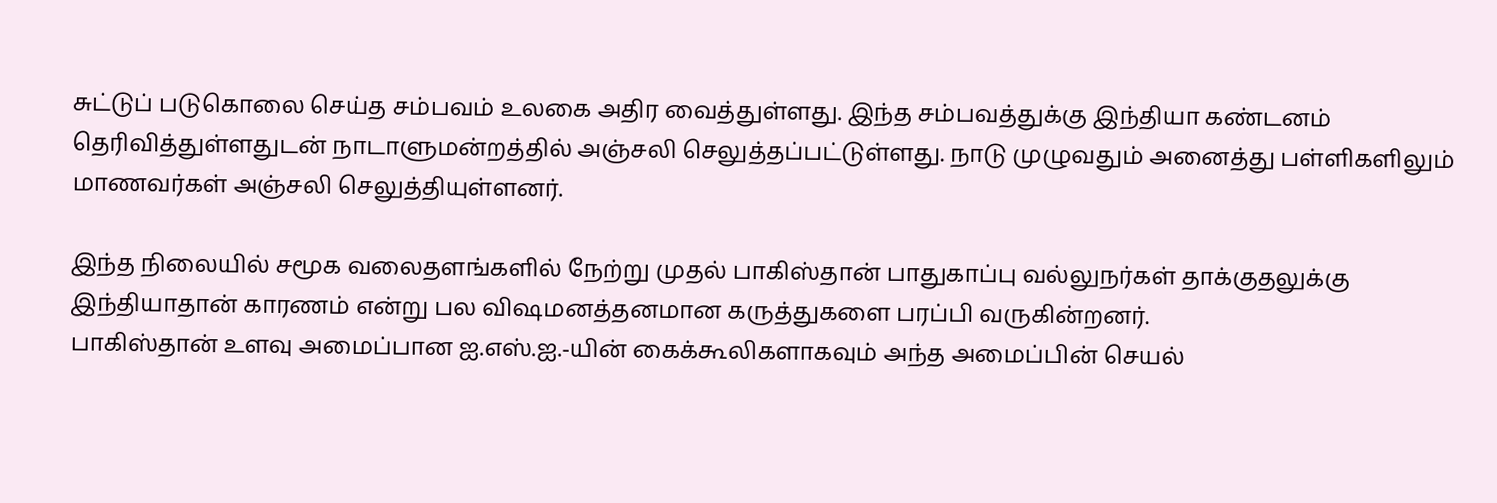சுட்டுப் படுகொலை செய்த சம்பவம் உலகை அதிர வைத்துள்ளது. இந்த சம்பவத்துக்கு இந்தியா கண்டனம் தெரிவித்துள்ளதுடன் நாடாளுமன்றத்தில் அஞ்சலி செலுத்தப்பட்டுள்ளது. நாடு முழுவதும் அனைத்து பள்ளிகளிலும் மாணவர்கள் அஞ்சலி செலுத்தியுள்ளனர்.

இந்த நிலையில் சமூக வலைதளங்களில் நேற்று முதல் பாகிஸ்தான் பாதுகாப்பு வல்லுநர்கள் தாக்குதலுக்கு இந்தியாதான் காரணம் என்று பல விஷமனத்தனமான கருத்துகளை பரப்பி வருகின்றனர்.
பாகிஸ்தான் உளவு அமைப்பான ஐ.எஸ்.ஐ.-யின் கைக்கூலிகளாகவும் அந்த அமைப்பின் செயல்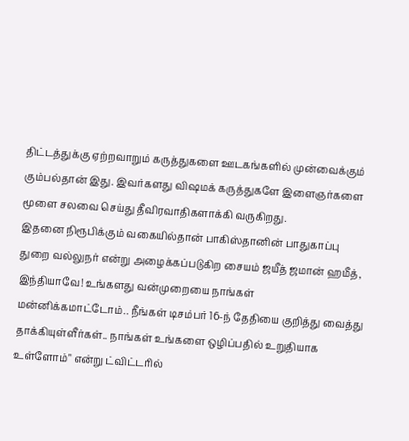திட்டத்துக்கு ஏற்றவாறும் கருத்துகளை ஊடகங்களில் முன்வைக்கும் கும்பல்தான் இது. இவர்களது விஷமக் கருத்துகளே இளைஞர்களை மூளை சலவை செய்து தீவிரவாதிகளாக்கி வருகிறது.
இதனை நிரூபிக்கும் வகையில்தான் பாகிஸ்தானின் பாதுகாப்பு துறை வல்லுநர் என்று அழைக்கப்படுகிற சையம் ஜயீத் ஜமான் ஹமீத், இந்தியாவே! உங்களது வன்முறையை நாங்கள் மன்னிக்கமாட்டோம்.. நீங்கள் டிசம்பர் 16-ந் தேதியை குறித்து வைத்து தாக்கியுள்ளீர்கள்.. நாங்கள் உங்களை ஒழிப்பதில் உறுதியாக உள்ளோம்" என்று ட்விட்டரில்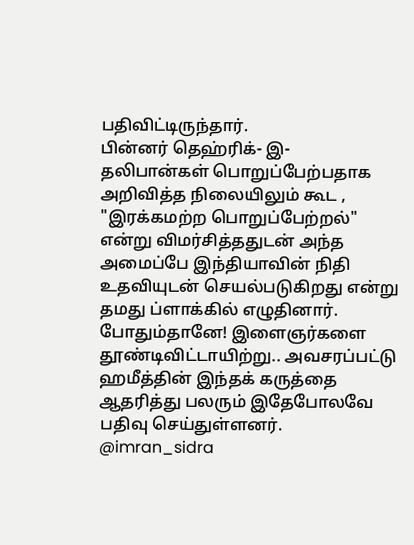பதிவிட்டிருந்தார்.
பின்னர் தெஹ்ரிக்- இ- தலிபான்கள் பொறுப்பேற்பதாக அறிவித்த நிலையிலும் கூட , "இரக்கமற்ற பொறுப்பேற்றல்" என்று விமர்சித்ததுடன் அந்த அமைப்பே இந்தியாவின் நிதி உதவியுடன் செயல்படுகிறது என்று தமது ப்ளாக்கில் எழுதினார்.
போதும்தானே! இளைஞர்களை தூண்டிவிட்டாயிற்று.. அவசரப்பட்டு ஹமீத்தின் இந்தக் கருத்தை ஆதரித்து பலரும் இதேபோலவே பதிவு செய்துள்ளனர்.
@imran_sidra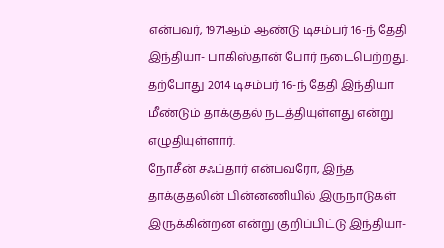என்பவர், 1971ஆம் ஆண்டு டிசம்பர் 16-ந் தேதி இந்தியா- பாகிஸ்தான் போர் நடைபெற்றது. தற்போது 2014 டிசம்பர் 16-ந் தேதி இந்தியா மீண்டும் தாக்குதல் நடத்தியுள்ளது என்று எழுதியுள்ளார்.
நோசீன் சஃப்தார் என்பவரோ, இந்த தாக்குதலின் பின்னணியில் இருநாடுகள் இருக்கின்றன என்று குறிப்பிட்டு இந்தியா-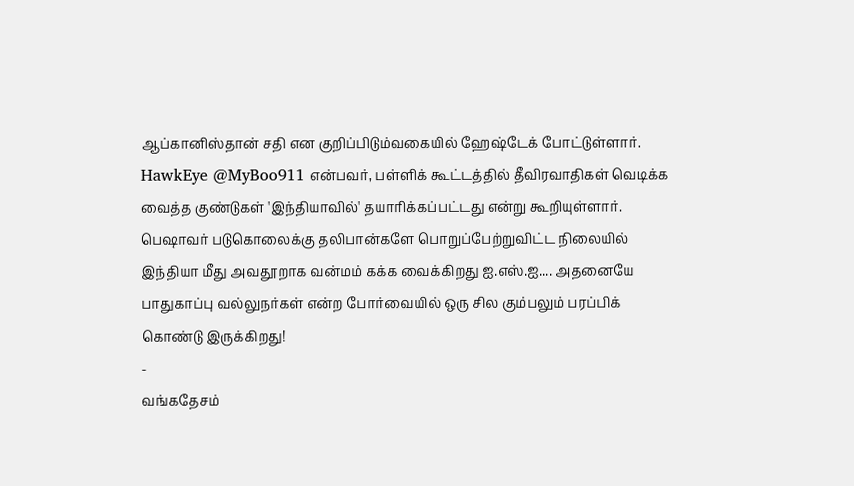ஆப்கானிஸ்தான் சதி என குறிப்பிடும்வகையில் ஹேஷ்டேக் போட்டுள்ளார்.
HawkEye @MyBoo911 என்பவர், பள்ளிக் கூட்டத்தில் தீவிரவாதிகள் வெடிக்க வைத்த குண்டுகள் 'இந்தியாவில்' தயாரிக்கப்பட்டது என்று கூறியுள்ளார்.
பெஷாவர் படுகொலைக்கு தலிபான்களே பொறுப்பேற்றுவிட்ட நிலையில் இந்தியா மீது அவதூறாக வன்மம் கக்க வைக்கிறது ஐ.எஸ்.ஐ.... அதனையே பாதுகாப்பு வல்லுநர்கள் என்ற போர்வையில் ஒரு சில கும்பலும் பரப்பிக் கொண்டு இருக்கிறது!
-
வங்கதேசம்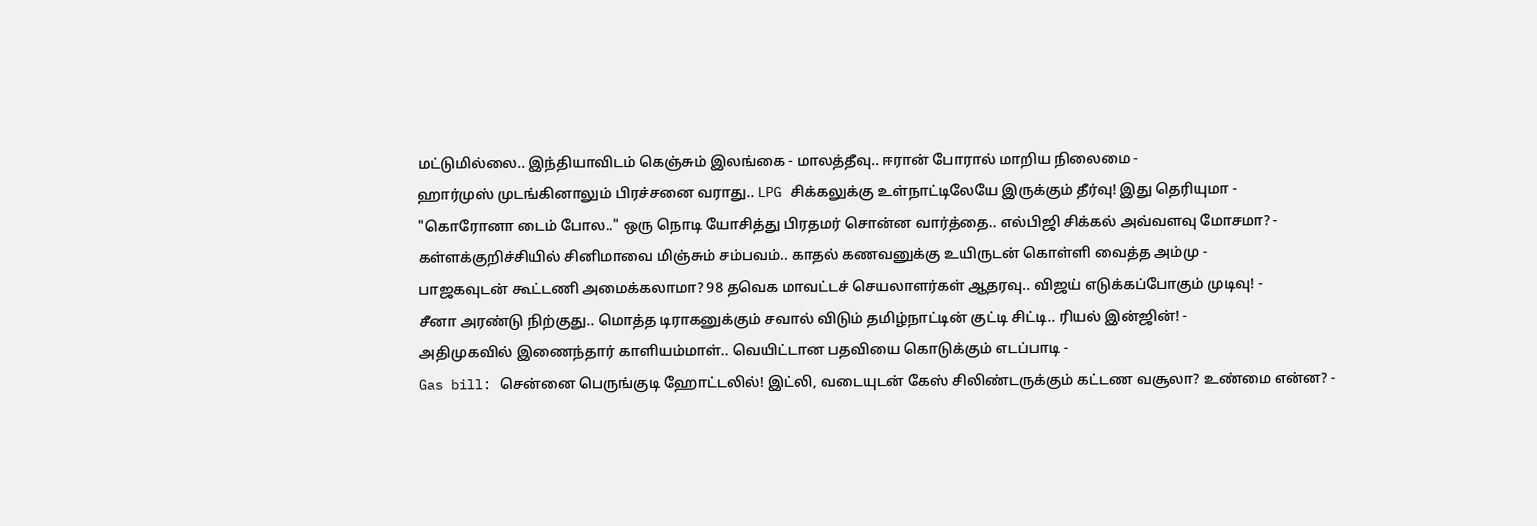மட்டுமில்லை.. இந்தியாவிடம் கெஞ்சும் இலங்கை - மாலத்தீவு.. ஈரான் போரால் மாறிய நிலைமை -
ஹார்முஸ் முடங்கினாலும் பிரச்சனை வராது.. LPG சிக்கலுக்கு உள்நாட்டிலேயே இருக்கும் தீர்வு! இது தெரியுமா -
"கொரோனா டைம் போல.." ஒரு நொடி யோசித்து பிரதமர் சொன்ன வார்த்தை.. எல்பிஜி சிக்கல் அவ்வளவு மோசமா? -
கள்ளக்குறிச்சியில் சினிமாவை மிஞ்சும் சம்பவம்.. காதல் கணவனுக்கு உயிருடன் கொள்ளி வைத்த அம்மு -
பாஜகவுடன் கூட்டணி அமைக்கலாமா? 98 தவெக மாவட்டச் செயலாளர்கள் ஆதரவு.. விஜய் எடுக்கப்போகும் முடிவு! -
சீனா அரண்டு நிற்குது.. மொத்த டிராகனுக்கும் சவால் விடும் தமிழ்நாட்டின் குட்டி சிட்டி.. ரியல் இன்ஜின்! -
அதிமுகவில் இணைந்தார் காளியம்மாள்.. வெயிட்டான பதவியை கொடுக்கும் எடப்பாடி -
Gas bill: சென்னை பெருங்குடி ஹோட்டலில்! இட்லி, வடையுடன் கேஸ் சிலிண்டருக்கும் கட்டண வசூலா? உண்மை என்ன? -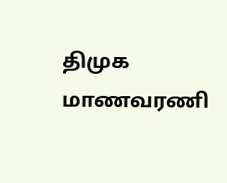திமுக மாணவரணி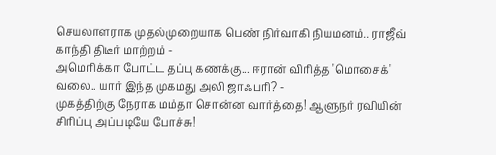செயலாளராக முதல்முறையாக பெண் நிர்வாகி நியமனம்.. ராஜீவ் காந்தி திடீர் மாற்றம் -
அமெரிக்கா போட்ட தப்பு கணக்கு... ஈரான் விரித்த 'மொசைக்' வலை.. யார் இந்த முகமது அலி ஜாஃபரி? -
முகத்திற்கு நேராக மம்தா சொன்ன வார்த்தை! ஆளுநர் ரவியின் சிரிப்பு அப்படியே போச்சு!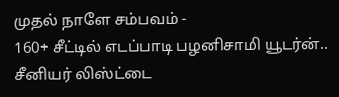முதல் நாளே சம்பவம் -
160+ சீட்டில் எடப்பாடி பழனிசாமி யூடர்ன்.. சீனியர் லிஸ்ட்டை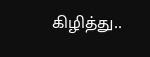கிழித்து..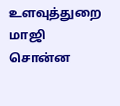உளவுத்துறை மாஜி சொன்ன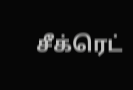சீக்ரெட்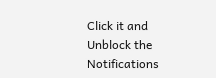Click it and Unblock the Notifications